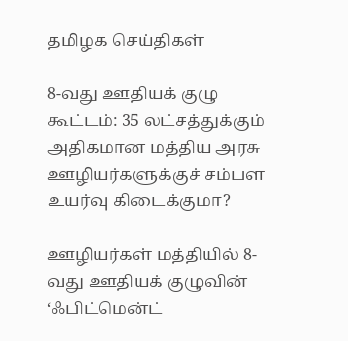தமிழக செய்திகள்

8-வது ஊதியக் குழு கூட்டம்: 35 லட்சத்துக்கும் அதிகமான மத்திய அரசு ஊழியர்களுக்குச் சம்பள உயர்வு கிடைக்குமா?

ஊழியர்கள் மத்தியில் 8-வது ஊதியக் குழுவின் ‘ஃபிட்மென்ட்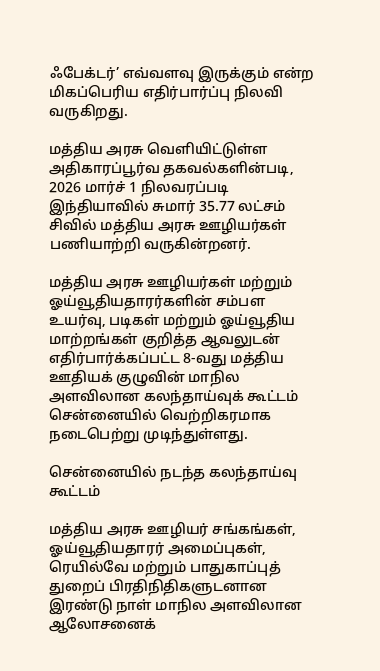ஃபேக்டர்’ எவ்வளவு இருக்கும் என்ற மிகப்பெரிய எதிர்பார்ப்பு நிலவி வருகிறது.

மத்திய அரசு வெளியிட்டுள்ள அதிகாரப்பூர்வ தகவல்களின்படி, 2026 மார்ச் 1 நிலவரப்படி இந்தியாவில் சுமார் 35.77 லட்சம் சிவில் மத்திய அரசு ஊழியர்கள் பணியாற்றி வருகின்றனர்.

மத்திய அரசு ஊழியர்கள் மற்றும் ஓய்வூதியதாரர்களின் சம்பள உயர்வு, படிகள் மற்றும் ஓய்வூதிய மாற்றங்கள் குறித்த ஆவலுடன் எதிர்பார்க்கப்பட்ட 8-வது மத்திய ஊதியக் குழுவின் மாநில அளவிலான கலந்தாய்வுக் கூட்டம் சென்னையில் வெற்றிகரமாக நடைபெற்று முடிந்துள்ளது.

சென்னையில் நடந்த கலந்தாய்வு கூட்டம்

மத்திய அரசு ஊழியர் சங்கங்கள், ஓய்வூதியதாரர் அமைப்புகள், ரெயில்வே மற்றும் பாதுகாப்புத் துறைப் பிரதிநிதிகளுடனான இரண்டு நாள் மாநில அளவிலான ஆலோசனைக்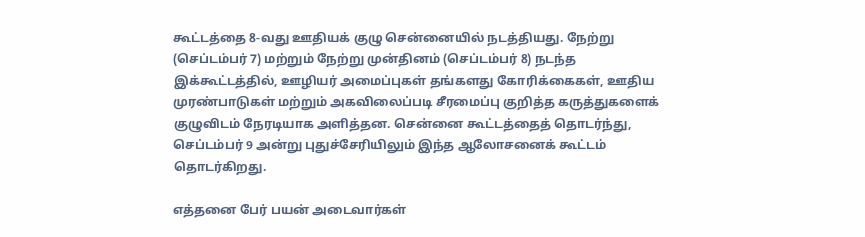கூட்டத்தை 8-வது ஊதியக் குழு சென்னையில் நடத்தியது. நேற்று (செப்டம்பர் 7) மற்றும் நேற்று முன்தினம் (செப்டம்பர் 8) நடந்த இக்கூட்டத்தில், ஊழியர் அமைப்புகள் தங்களது கோரிக்கைகள், ஊதிய முரண்பாடுகள் மற்றும் அகவிலைப்படி சீரமைப்பு குறித்த கருத்துகளைக் குழுவிடம் நேரடியாக அளித்தன. சென்னை கூட்டத்தைத் தொடர்ந்து, செப்டம்பர் 9 அன்று புதுச்சேரியிலும் இந்த ஆலோசனைக் கூட்டம் தொடர்கிறது.

எத்தனை பேர் பயன் அடைவார்கள்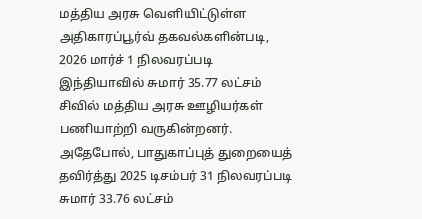மத்திய அரசு வெளியிட்டுள்ள அதிகாரப்பூர்வ் தகவல்களின்படி, 2026 மார்ச் 1 நிலவரப்படி இந்தியாவில் சுமார் 35.77 லட்சம் சிவில் மத்திய அரசு ஊழியர்கள் பணியாற்றி வருகின்றனர். அதேபோல், பாதுகாப்புத் துறையைத் தவிர்த்து 2025 டிசம்பர் 31 நிலவரப்படி சுமார் 33.76 லட்சம்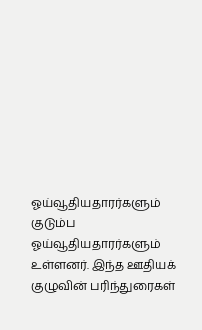ஓய்வூதியதாரர்களும் குடும்ப ஓய்வூதியதாரர்களும் உள்ளனர். இந்த ஊதியக் குழுவின் பரிந்துரைகள்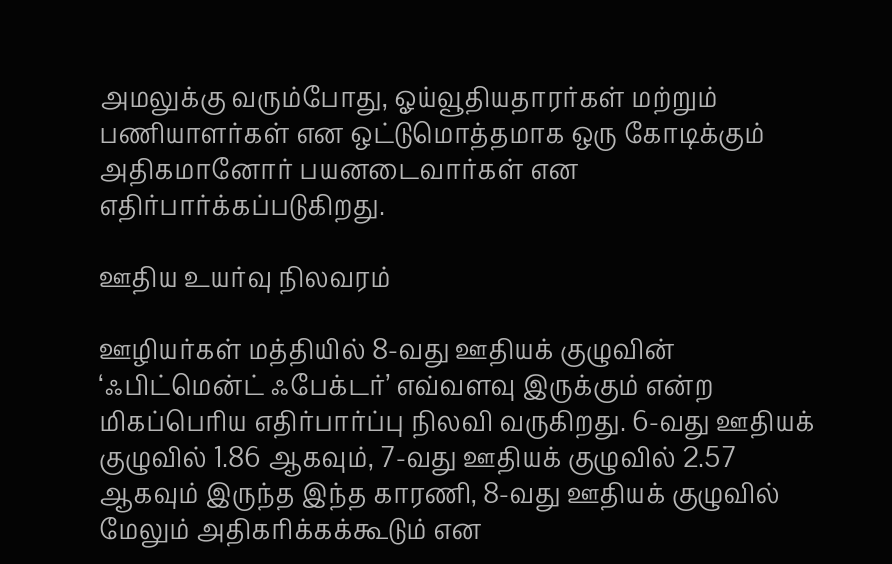அமலுக்கு வரும்போது, ஓய்வூதியதாரர்கள் மற்றும் பணியாளர்கள் என ஒட்டுமொத்தமாக ஒரு கோடிக்கும் அதிகமானோர் பயனடைவார்கள் என எதிர்பார்க்கப்படுகிறது.

ஊதிய உயர்வு நிலவரம்

ஊழியர்கள் மத்தியில் 8-வது ஊதியக் குழுவின் ‘ஃபிட்மென்ட் ஃபேக்டர்’ எவ்வளவு இருக்கும் என்ற மிகப்பெரிய எதிர்பார்ப்பு நிலவி வருகிறது. 6-வது ஊதியக் குழுவில் 1.86 ஆகவும், 7-வது ஊதியக் குழுவில் 2.57 ஆகவும் இருந்த இந்த காரணி, 8-வது ஊதியக் குழுவில் மேலும் அதிகரிக்கக்கூடும் என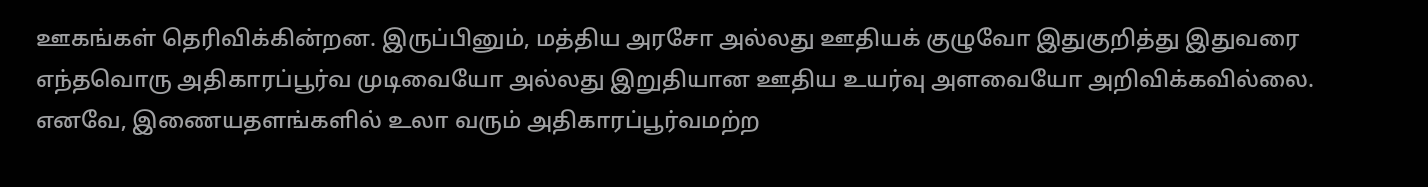ஊகங்கள் தெரிவிக்கின்றன. இருப்பினும், மத்திய அரசோ அல்லது ஊதியக் குழுவோ இதுகுறித்து இதுவரை எந்தவொரு அதிகாரப்பூர்வ முடிவையோ அல்லது இறுதியான ஊதிய உயர்வு அளவையோ அறிவிக்கவில்லை. எனவே, இணையதளங்களில் உலா வரும் அதிகாரப்பூர்வமற்ற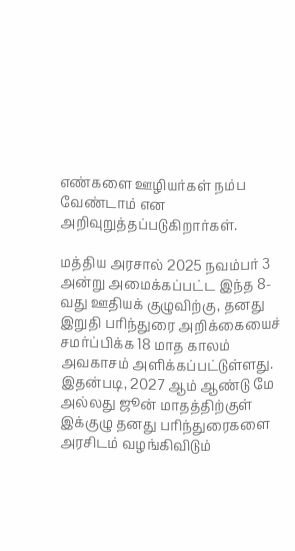எண்களை ஊழியர்கள் நம்ப வேண்டாம் என அறிவுறுத்தப்படுகிறார்கள்.

மத்திய அரசால் 2025 நவம்பர் 3 அன்று அமைக்கப்பட்ட இந்த 8-வது ஊதியக் குழுவிற்கு, தனது இறுதி பரிந்துரை அறிக்கையைச் சமர்ப்பிக்க 18 மாத காலம் அவகாசம் அளிக்கப்பட்டுள்ளது. இதன்படி, 2027 ஆம் ஆண்டு மே அல்லது ஜூன் மாதத்திற்குள் இக்குழு தனது பரிந்துரைகளை அரசிடம் வழங்கிவிடும்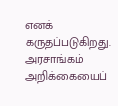எனக் கருதப்படுகிறது. அரசாங்கம் அறிக்கையைப்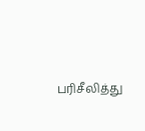பரிசீலித்து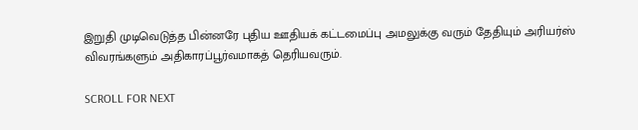இறுதி முடிவெடுத்த பின்னரே புதிய ஊதியக் கட்டமைப்பு அமலுக்கு வரும் தேதியும் அரியர்ஸ் விவரங்களும் அதிகாரப்பூர்வமாகத் தெரியவரும்.

SCROLL FOR NEXT